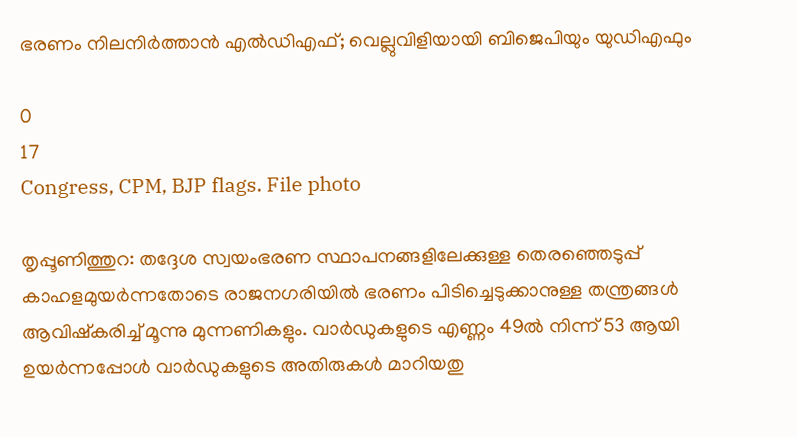ഭരണം നിലനിർത്താൻ എൽഡിഎഫ്; വെല്ലുവിളിയായി ബിജെപിയും യുഡിഎഫും

0
17
Congress, CPM, BJP flags. File photo

തൃപ്പൂണിത്തുറ: തദ്ദേശ സ്വയംഭരണ സ്ഥാപനങ്ങളിലേക്കുള്ള തെരഞ്ഞെടുപ്പ് കാഹളമുയർന്നതോടെ രാജനഗരിയിൽ ഭരണം പിടിച്ചെടുക്കാനുള്ള തന്ത്രങ്ങൾ ആവിഷ്കരിച്ച് മൂന്നു മുന്നണികളും. വാർഡുകളുടെ എണ്ണം 49ൽ നിന്ന് 53 ആയി ഉയർന്നപ്പോൾ വാർഡുകളുടെ അതിരുകൾ മാറിയതു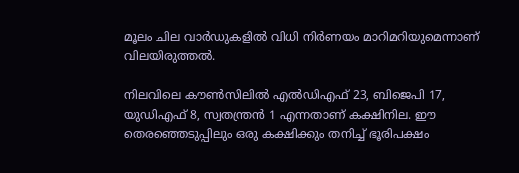മൂലം ചില വാർഡുകളിൽ വിധി നിർണയം മാറിമറിയുമെന്നാണ് വിലയിരുത്തൽ.

നിലവിലെ കൗൺസിലിൽ എൽഡിഎഫ് 23, ബിജെപി 17, യുഡിഎഫ് 8, സ്വതന്ത്രൻ 1 എന്നതാണ് കക്ഷിനില. ഈ തെരഞ്ഞെടുപ്പിലും ഒരു കക്ഷിക്കും തനിച്ച് ഭൂരിപക്ഷം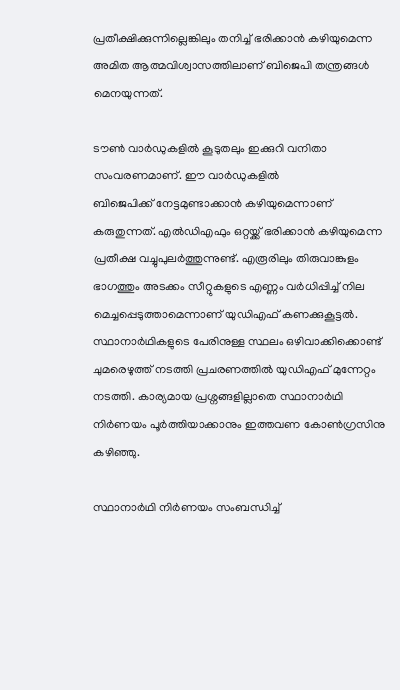പ്രതീക്ഷിക്കുന്നില്ലെങ്കിലും തനിച്ച് ഭരിക്കാൻ കഴിയുമെന്ന അമിത ആത്മവിശ്വാസത്തിലാണ് ബിജെപി തന്ത്രങ്ങൾ മെനയുന്നത്.

ടൗൺ വാർഡുകളിൽ കൂടുതലും ഇക്കുറി വനിതാ സംവരണമാണ്. ഈ വാർഡുകളിൽ
ബിജെപിക്ക് നേട്ടമുണ്ടാക്കാൻ കഴിയുമെന്നാണ് കരുതുന്നത്. എൽഡിഎഫും ഒറ്റയ്ക്ക് ഭരിക്കാൻ കഴിയുമെന്ന പ്രതീക്ഷ വച്ചുപുലർത്തുന്നുണ്ട്. എരൂരിലും തിരുവാങ്കുളം ഭാഗത്തും അടക്കം സീറ്റുകളുടെ എണ്ണം വർധിപ്പിച്ച് നില മെച്ചപ്പെടുത്താമെന്നാണ് യുഡിഎഫ് കണക്കുകൂട്ടൽ. സ്ഥാനാർഥികളുടെ പേരിനുള്ള സ്ഥലം ഒഴിവാക്കിക്കൊണ്ട് ചുമരെഴുത്ത് നടത്തി പ്രചരണത്തിൽ യുഡിഎഫ് മുന്നേറ്റം നടത്തി. കാര്യമായ പ്രശ്നങ്ങളില്ലാതെ സ്ഥാനാർഥി നിർണയം പൂർത്തിയാക്കാനും ഇത്തവണ കോൺഗ്രസിനു കഴിഞ്ഞു.

സ്ഥാനാർഥി നിർണയം സംബന്ധിച്ച്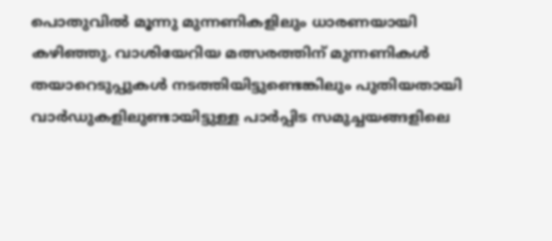പൊതുവിൽ മൂന്നു മുന്നണികളിലും ധാരണയായി കഴിഞ്ഞു. വാശിയേറിയ മത്സരത്തിന് മുന്നണികൾ തയാറെടുപ്പുകൾ നടത്തിയിട്ടുണ്ടെങ്കിലും പുതിയതായി വാർഡുകളിലുണ്ടായിട്ടുള്ള പാർപ്പിട സമുച്ചയങ്ങളിലെ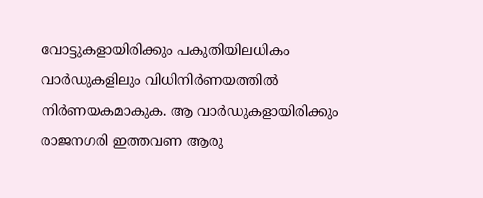വോട്ടുകളായിരിക്കും പകുതിയിലധികം വാർഡുകളിലും വിധിനിർണയത്തിൽ നിർണയകമാകുക. ആ വാർഡുകളായിരിക്കും രാജനഗരി ഇത്തവണ ആരു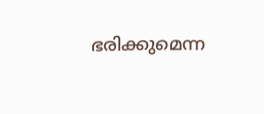ഭരിക്കുമെന്ന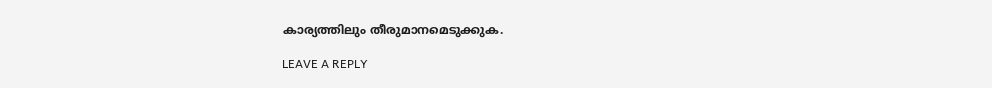കാര്യത്തിലും തീരുമാനമെടുക്കുക.

LEAVE A REPLY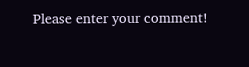Please enter your comment!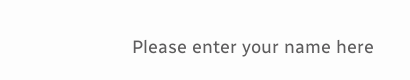Please enter your name here